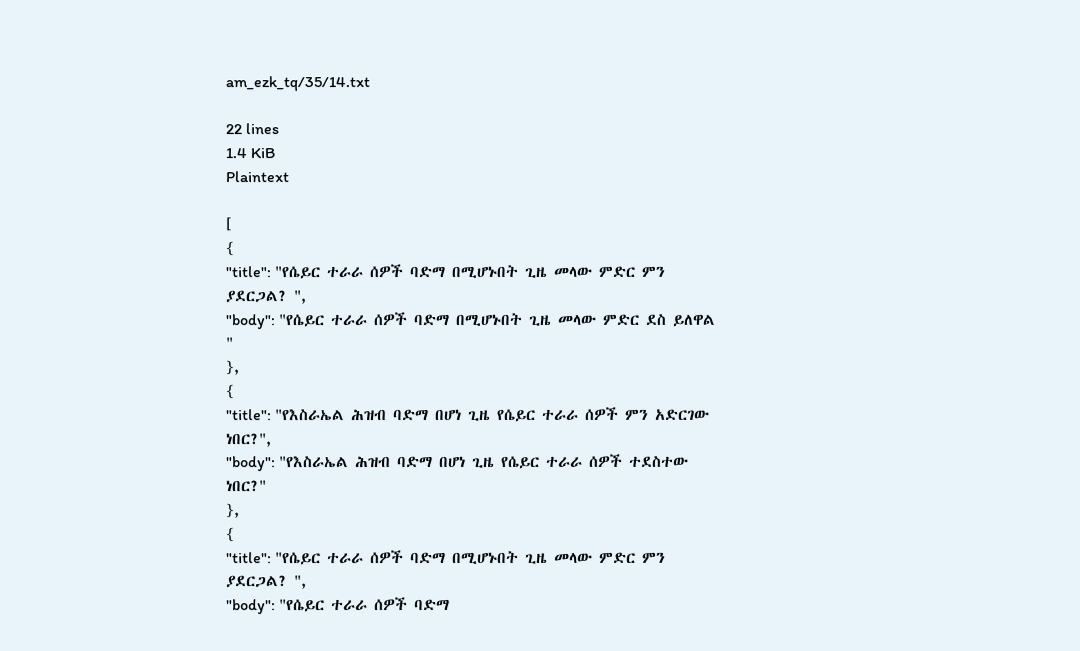am_ezk_tq/35/14.txt

22 lines
1.4 KiB
Plaintext

[
{
"title": "የሴይር ተራራ ሰዎች ባድማ በሚሆኑበት ጊዜ መላው ምድር ምን ያደርጋል? ",
"body": "የሴይር ተራራ ሰዎች ባድማ በሚሆኑበት ጊዜ መላው ምድር ደስ ይለዋል "
},
{
"title": "የእስራኤል ሕዝብ ባድማ በሆነ ጊዜ የሴይር ተራራ ሰዎች ምን አድርገው ነበር?",
"body": "የእስራኤል ሕዝብ ባድማ በሆነ ጊዜ የሴይር ተራራ ሰዎች ተደስተው ነበር?"
},
{
"title": "የሴይር ተራራ ሰዎች ባድማ በሚሆኑበት ጊዜ መላው ምድር ምን ያደርጋል? ",
"body": "የሴይር ተራራ ሰዎች ባድማ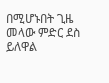በሚሆኑበት ጊዜ መላው ምድር ደስ ይለዋል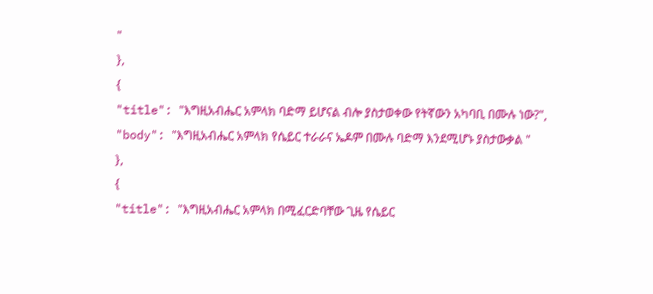"
},
{
"title": "እግዚአብሔር አምላክ ባድማ ይሆናል ብሎ ያስታወቀው የትኛውን አካባቢ በሙሉ ነው?",
"body": "እግዚአብሔር አምላክ የሴይር ተራራና ኤዶም በሙሉ ባድማ እንደሚሆኑ ያስታውቃል "
},
{
"title": "እግዚአብሔር አምላክ በሚፈርድባቸው ጊዜ የሴይር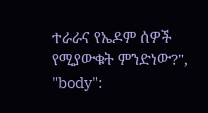ተራራና የኤዶም ሰዎች የሚያውቁት ምንድነው?",
"body":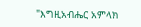"እግዚአብሔር አምላክ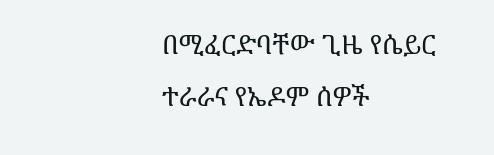በሚፈርድባቸው ጊዜ የሴይር ተራራና የኤዶም ሰዎች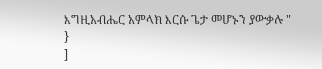እግዚአብሔር አምላክ እርሱ ጌታ መሆኑን ያውቃሉ "
}
]